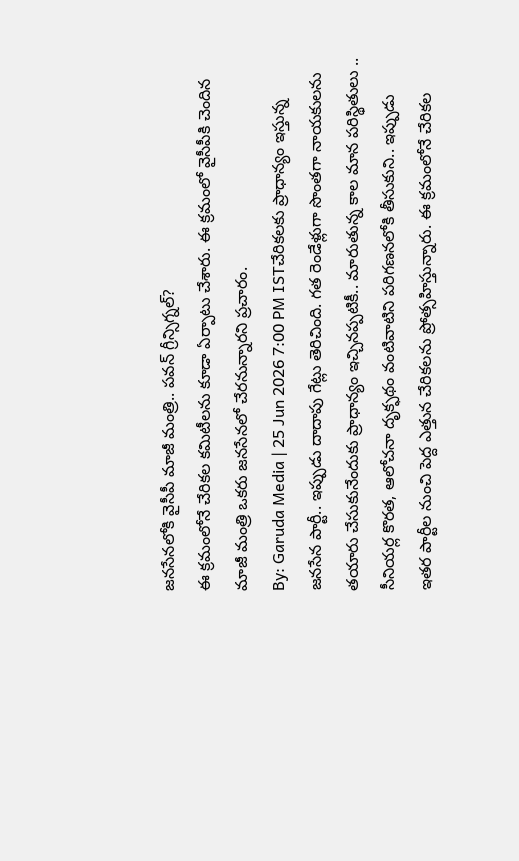జనసేనలోకి వైసీపీ మాజీ మంత్రి.. పవన్ గ్రీన్సిగ్నల్?
ఈ క్రమంలోనే చేరికల కమిటీలను కూడా ఏర్పాటు చేశారు. ఈ క్రమంలో వైసీపీకి చెందిన మాజీ మంత్రి ఒకరు జనసేనలో చేరనున్నారని ప్రచారం.
By: Garuda Media | 25 Jun 2026 7:00 PM ISTచేరికలకు ప్రాధాన్యం ఇస్తున్న జనసేన పార్టీ.. ఇప్పుడు దాదాపు గేట్లు తెరిచింది. గత రెండేళ్లుగా సొంతగా నాయకులను తయారు చేసుకునేందుకు ప్రాధాన్యం ఇచ్చినప్పటికీ.. మారుతున్న కాల మాన పరిస్థితులు .. సీనియర్ల కొరత, ఆలోచనా దృక్ఫథం వంటివాటిని పరిగణనలోకి తీసుకుని.. ఇప్పుడు ఇతర పార్టీల నుంచి పెద్ద ఎత్తున చేరికలను ప్రోత్సహిస్తున్నారు. ఈ క్రమంలోనే చేరికల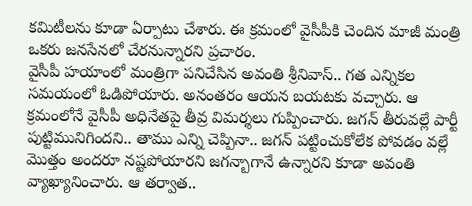కమిటీలను కూడా ఏర్పాటు చేశారు. ఈ క్రమంలో వైసీపీకి చెందిన మాజీ మంత్రి ఒకరు జనసేనలో చేరనున్నారని ప్రచారం.
వైసీపీ హయాంలో మంత్రిగా పనిచేసిన అవంతి శ్రీనివాస్.. గత ఎన్నికల సమయంలో ఓడిపోయారు. అనంతరం ఆయన బయటకు వచ్చారు. ఆ క్రమంలోనే వైసీపీ అధినేతపై తీవ్ర విమర్శలు గుప్పించారు. జగన్ తీరువల్లే పార్టీ పుట్టిమునిగిందని.. తాము ఎన్ని చెప్పినా.. జగన్ పట్టించుకోలేక పోవడం వల్లే మొత్తం అందరూ నష్టపోయారని జగన్బాగానే ఉన్నారని కూడా అవంతి వ్యాఖ్యానించారు. ఆ తర్వాత..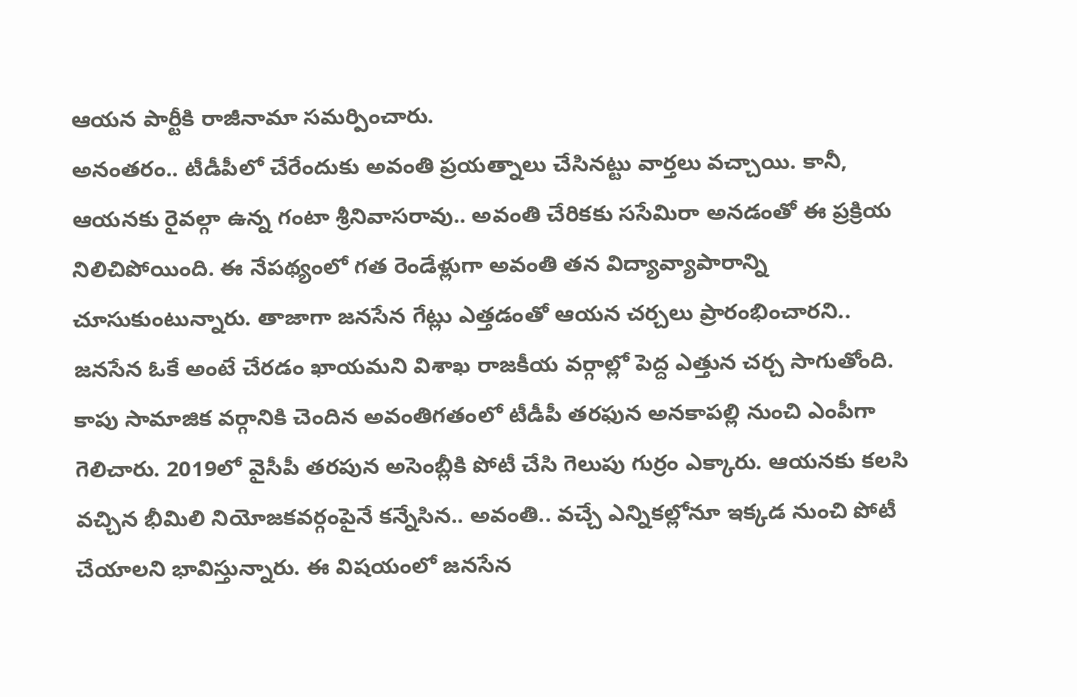ఆయన పార్టీకి రాజీనామా సమర్పించారు.
అనంతరం.. టీడీపీలో చేరేందుకు అవంతి ప్రయత్నాలు చేసినట్టు వార్తలు వచ్చాయి. కానీ, ఆయనకు రైవల్గా ఉన్న గంటా శ్రీనివాసరావు.. అవంతి చేరికకు ససేమిరా అనడంతో ఈ ప్రక్రియ నిలిచిపోయింది. ఈ నేపథ్యంలో గత రెండేళ్లుగా అవంతి తన విద్యావ్యాపారాన్ని చూసుకుంటున్నారు. తాజాగా జనసేన గేట్లు ఎత్తడంతో ఆయన చర్చలు ప్రారంభించారని.. జనసేన ఓకే అంటే చేరడం ఖాయమని విశాఖ రాజకీయ వర్గాల్లో పెద్ద ఎత్తున చర్చ సాగుతోంది.
కాపు సామాజిక వర్గానికి చెందిన అవంతిగతంలో టీడీపీ తరఫున అనకాపల్లి నుంచి ఎంపీగా గెలిచారు. 2019లో వైసీపీ తరపున అసెంబ్లీకి పోటీ చేసి గెలుపు గుర్రం ఎక్కారు. ఆయనకు కలసి వచ్చిన భీమిలి నియోజకవర్గంపైనే కన్నేసిన.. అవంతి.. వచ్చే ఎన్నికల్లోనూ ఇక్కడ నుంచి పోటీ చేయాలని భావిస్తున్నారు. ఈ విషయంలో జనసేన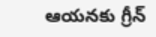ఆయనకు గ్రీన్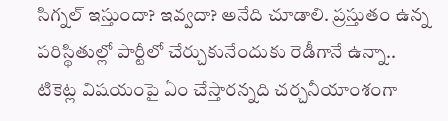సిగ్నల్ ఇస్తుందా? ఇవ్వదా? అనేది చూడాలి. ప్రస్తుతం ఉన్న పరిస్థితుల్లో పార్టీలో చేర్చుకునేందుకు రెడీగానే ఉన్నా.. టికెట్ల విషయంపై ఏం చేస్తారన్నది చర్చనీయాంశంగా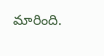మారింది.